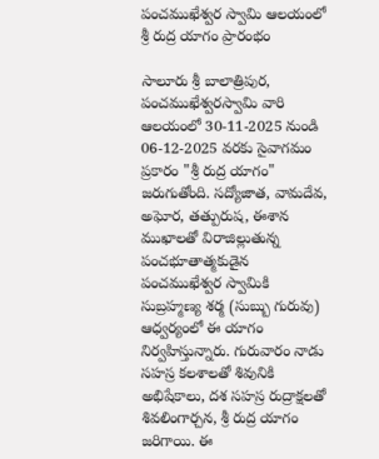పంచముఖేశ్వర స్వామి ఆలయంలో శ్రీ రుద్ర యాగం ప్రారంభం

సాలూరు శ్రీ బాలాత్రిపుర, పంచముఖేశ్వరస్వామి వారి ఆలయంలో 30-11-2025 నుండి 06-12-2025 వరకు సైవాగమం ప్రకారం "శ్రీ రుద్ర యాగం" జరుగుతోంది. సద్యోజాత, వామదేవ, అఘోర, తత్పురుష, ఈశాన ముఖాలతో విరాజిల్లుతున్న పంచభూతాత్మకుడైన పంచముఖేశ్వర స్వామికి సుబ్రహ్మణ్య శర్మ (సుబ్బు గురువు) ఆధ్వర్యంలో ఈ యాగం నిర్వహిస్తున్నారు. గురువారం నాడు సహస్ర కలశాలతో శివునికి అభిషేకాలు, దశ సహస్ర రుద్రాక్షలతో శివలింగార్చన, శ్రీ రుద్ర యాగం జరిగాయి. ఈ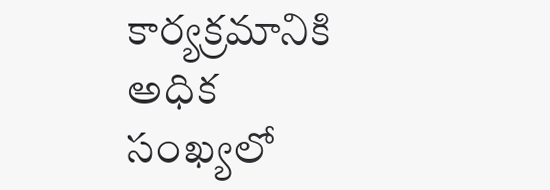కార్యక్రమానికి అధిక సంఖ్యలో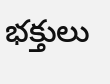భక్తులు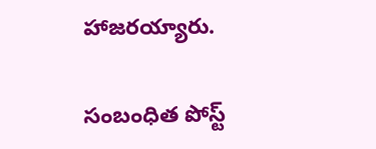హాజరయ్యారు.

సంబంధిత పోస్ట్